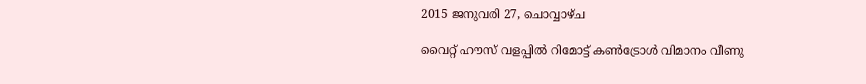2015 ജനുവരി 27, ചൊവ്വാഴ്ച

വൈറ്റ് ഹൗസ് വളപ്പില്‍ റിമോട്ട് കണ്‍ട്രോള്‍ വിമാനം വീണു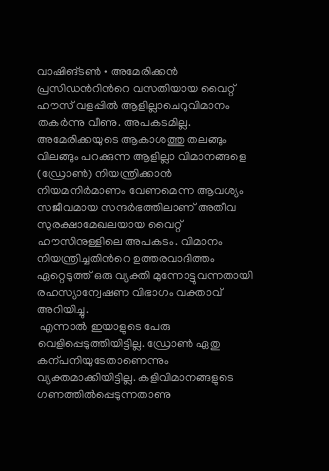വാഷിങ്ടണ്‍ • അമേരിക്കന്‍ പ്രസിഡന്‍റിന്‍റെ വസതിയായ വൈറ്റ് ഹൗസ് വളപ്പില്‍ ആളില്ലാചെറുവിമാനം തകര്‍ന്നു വീണു. അപകടമില്ല. അമേരിക്കയുടെ ആകാശത്തു തലങ്ങും വിലങ്ങും പറക്കുന്ന ആളില്ലാ വിമാനങ്ങളെ (ഡ്രോണ്‍) നിയന്ത്രിക്കാന്‍ നിയമനിര്‍മാണം വേണമെന്ന ആവശ്യം സജീവമായ സന്ദര്‍ഭത്തിലാണ് അതീവ സുരക്ഷാമേഖലയായ വൈറ്റ് ഹൗസിനുള്ളിലെ അപകടം. വിമാനം നിയന്ത്രിച്ചതിന്‍റെ ഉത്തരവാദിത്തം ഏറ്റെടുത്ത് ഒരു വ്യക്തി മുന്നോട്ടുവന്നതായി രഹസ്യാന്വേഷണ വിഭാഗം വക്താവ് അറിയിച്ചു.
 എന്നാല്‍ ഇയാളുടെ പേരു വെളിപ്പെടുത്തിയിട്ടില്ല. ഡ്രോണ്‍ ഏതു കന്പനിയുടേതാണെന്നും വ്യക്തമാക്കിയിട്ടില്ല. കളിവിമാനങ്ങളുടെ ഗണത്തില്‍പ്പെടുന്നതാണു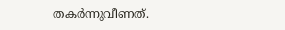തകര്‍ന്നുവീണത്.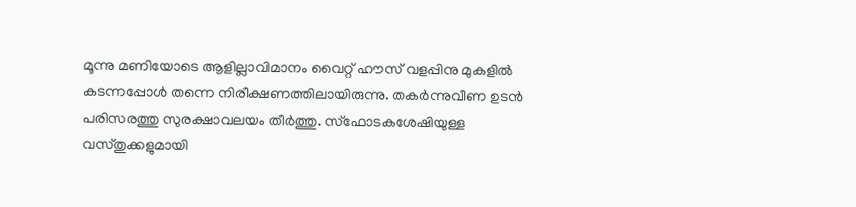മൂന്നു മണിയോടെ ആളില്ലാവിമാനം വൈറ്റ് ഹൗസ് വളപ്പിനു മുകളില്‍ കടന്നപ്പോള്‍ തന്നെ നിരീക്ഷണത്തിലായിരുന്നു. തകര്‍ന്നുവീണ ഉടന്‍ പരിസരത്തു സുരക്ഷാവലയം തീര്‍ത്തു. സ്‌ഫോടകശേഷിയുള്ള വസ്തുക്കളുമായി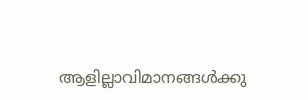ആളില്ലാവിമാനങ്ങള്‍ക്കു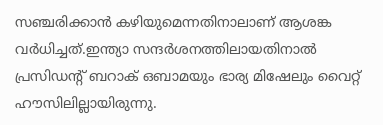സഞ്ചരിക്കാന്‍ കഴിയുമെന്നതിനാലാണ് ആശങ്ക വര്‍ധിച്ചത്.ഇന്ത്യാ സന്ദര്‍ശനത്തിലായതിനാല്‍ പ്രസിഡന്‍റ് ബറാക് ഒബാമയും ഭാര്യ മിഷേലും വൈറ്റ് ഹൗസിലില്ലായിരുന്നു.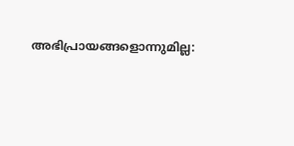അഭിപ്രായങ്ങളൊന്നുമില്ല: